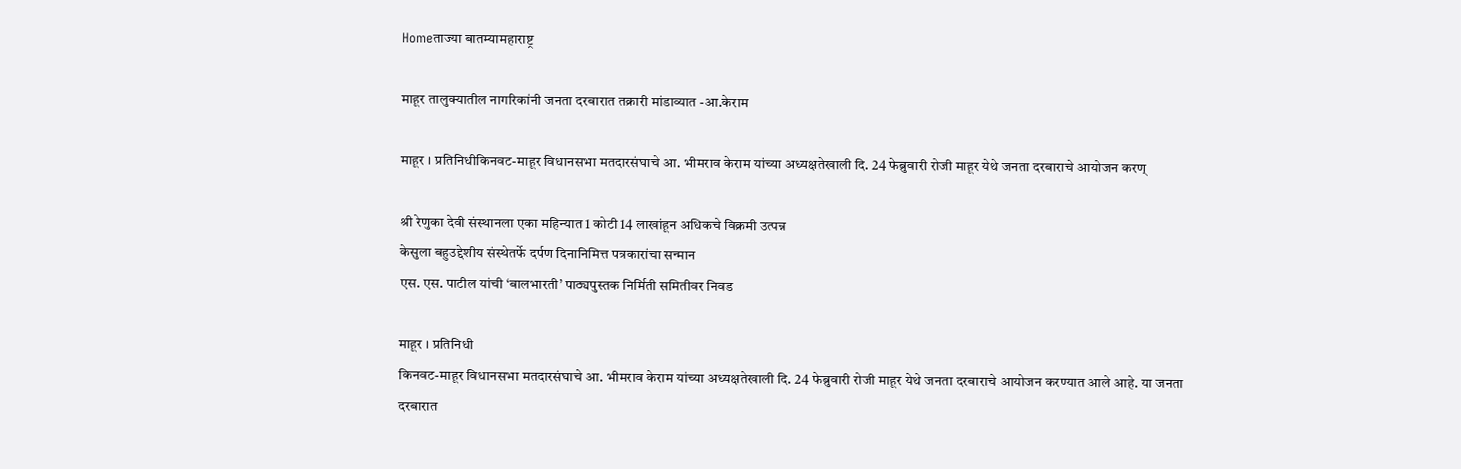Homeताज्या बातम्यामहाराष्ट्र

माहूर तालुक्यातील नागरिकांनी जनता दरबारात तक्रारी मांडाव्यात -आ.केराम

माहूर । प्रतिनिधीकिनवट-माहूर विधानसभा मतदारसंघाचे आ. भीमराव केराम यांच्या अध्यक्षतेखाली दि. 24 फेब्रुवारी रोजी माहूर येथे जनता दरबाराचे आयोजन करण्

श्री रेणुका देवी संस्थानला एका महिन्यात 1 कोटी 14 लाखांहून अधिकचे विक्रमी उत्पन्न
केसुला बहुउद्देशीय संस्थेतर्फे दर्पण दिनानिमित्त पत्रकारांचा सन्मान
एस. एस. पाटील यांची ‘बालभारती’ पाठ्यपुस्तक निर्मिती समितीवर निवड

माहूर । प्रतिनिधी
किनवट-माहूर विधानसभा मतदारसंघाचे आ. भीमराव केराम यांच्या अध्यक्षतेखाली दि. 24 फेब्रुवारी रोजी माहूर येथे जनता दरबाराचे आयोजन करण्यात आले आहे. या जनता दरबारात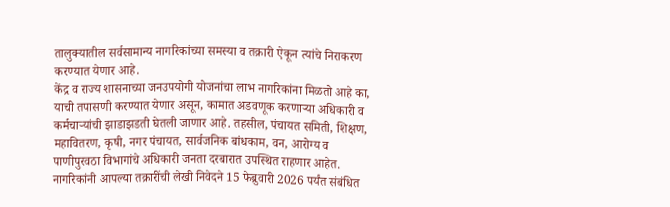तालुक्यातील सर्वसामान्य नागरिकांच्या समस्या व तक्रारी ऐकून त्यांचे निराकरण करण्यात येणार आहे.
केंद्र व राज्य शासनाच्या जनउपयोगी योजनांचा लाभ नागरिकांना मिळतो आहे का, याची तपासणी करण्यात येणार असून, कामात अडवणूक करणार्‍या अधिकारी व कर्मचार्‍यांची झाडाझडती घेतली जाणार आहे. तहसील, पंचायत समिती, शिक्षण, महावितरण, कृषी, नगर पंचायत, सार्वजनिक बांधकाम, वन, आरोग्य व पाणीपुरवठा विभागांचे अधिकारी जनता दरबारात उपस्थित राहणार आहेत. नागरिकांनी आपल्या तक्रारींची लेखी निवेदने 15 फेब्रुवारी 2026 पर्यंत संबंधित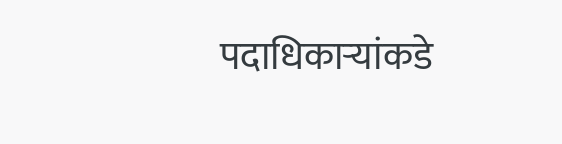पदाधिकार्‍यांकडे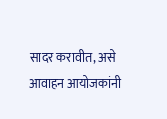सादर करावीत, असे आवाहन आयोजकांनी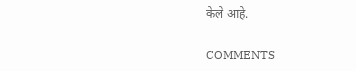केले आहे.

COMMENTS